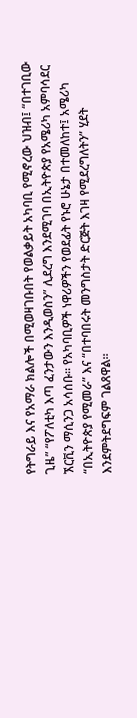የትግራይ እና የአማራ ክልሎች በሚወዛገቡበት የወልቃይት አካባቢ የሚኖረው ህዝብ፤ “በተገቢው ጊዜ” “የፖለቲካ እጣ ፈንታውን እንዲወስን” ሊደረግ እንደሚገባ በኢትዮጵያ የአሜሪካ አምባሳደር ኧርቪን ማሲንጋ አሳሰቡ። የአካባቢዎች ነዋሪዎችን የወደፊት የኑሮ ሁኔታ በተመለከተ፤ አሜሪካ “በኢትዮጵያ የሚመራ” እና “በተባበሩት መንግስታት ድርጅት እገዛ የሚደረግለትን” ሂደት እንደምትደግፍም ገልጸዋል።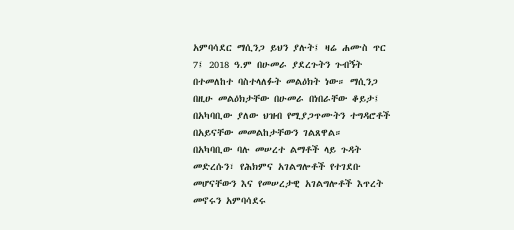አምባሳደር ማሲንጋ ይህን ያሉት፤ ዛሬ ሐሙስ ጥር 7፤ 2018 ዓ.ም በሁመራ ያደረጉትን ጉብኝት በተመለከተ ባስተላለፉት መልዕክት ነው። ማሲንጋ በዚሁ መልዕክታቸው በሁመራ በነበራቸው ቆይታ፤ በአካባቢው ያለው ህዝብ የሚያጋጥሙትን ተግዳሮቶች በአይናቸው መመልከታቸውን ገልጸዋል።
በአካባቢው ባሉ መሠረተ ልማቶች ላይ ጉዳት መድረሱን፣ የሕክምና አገልግሎቶች የተገደቡ መሆናቸውን እና የመሠረታዊ አገልግሎቶች እጥረት መኖሩን አምባሳደሩ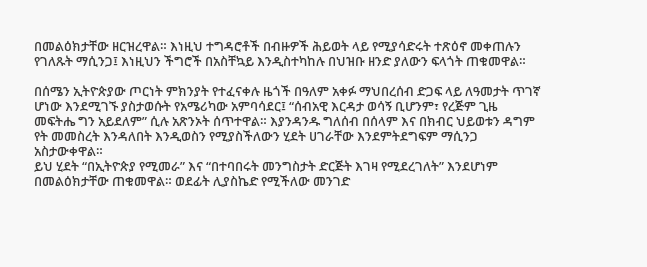በመልዕክታቸው ዘርዝረዋል። እነዚህ ተግዳሮቶች በብዙዎች ሕይወት ላይ የሚያሳድሩት ተጽዕኖ መቀጠሉን የገለጹት ማሲንጋ፤ እነዚህን ችግሮች በአስቸኳይ እንዲስተካከሉ በህዝቡ ዘንድ ያለውን ፍላጎት ጠቁመዋል።

በሰሜን ኢትዮጵያው ጦርነት ምክንያት የተፈናቀሉ ዜጎች በዓለም አቀፉ ማህበረሰብ ድጋፍ ላይ ለዓመታት ጥገኛ ሆነው እንደሚገኙ ያስታወሱት የአሜሪካው አምባሳደር፤ “ሰብአዊ እርዳታ ወሳኝ ቢሆንም፣ የረጅም ጊዜ መፍትሔ ግን አይደለም” ሲሉ አጽንኦት ሰጥተዋል። እያንዳንዱ ግለሰብ በሰላም እና በክብር ህይወቱን ዳግም የት መመስረት እንዳለበት እንዲወስን የሚያስችለውን ሂደት ሀገራቸው እንደምትደግፍም ማሲንጋ አስታውቀዋል።
ይህ ሂደት “በኢትዮጵያ የሚመራ” እና “በተባበሩት መንግስታት ድርጅት እገዛ የሚደረገለት” እንደሆነም በመልዕክታቸው ጠቁመዋል። ወደፊት ሊያስኬድ የሚችለው መንገድ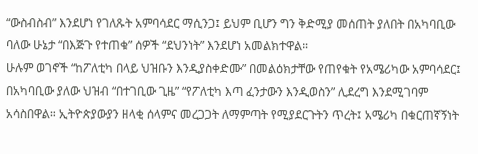“ውስብስብ” እንደሆነ የገለጹት አምባሳደር ማሲንጋ፤ ይህም ቢሆን ግን ቅድሚያ መሰጠት ያለበት በአካባቢው ባለው ሁኔታ “በእጅጉ የተጠቁ” ሰዎች “ደህንነት” እንደሆነ አመልክተዋል።
ሁሉም ወገኖች “ከፖለቲካ በላይ ህዝቡን እንዲያስቀድሙ” በመልዕክታቸው የጠየቁት የአሜሪካው አምባሳደር፤ በአካባቢው ያለው ህዝብ “በተገቢው ጊዜ” “የፖለቲካ እጣ ፈንታውን እንዲወስን” ሊደረግ እንደሚገባም አሳስበዋል። ኢትዮጵያውያን ዘላቂ ሰላምና መረጋጋት ለማምጣት የሚያደርጉትን ጥረት፤ አሜሪካ በቁርጠኛኝነት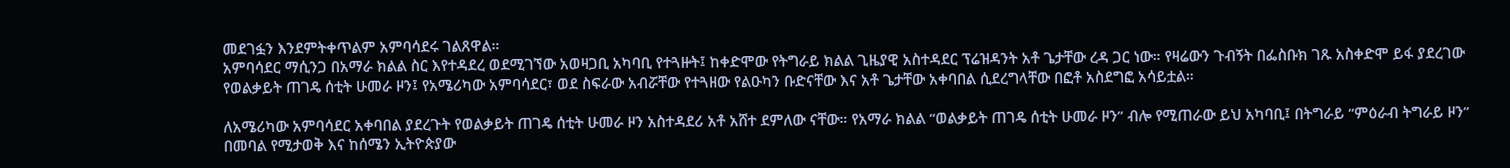መደገፏን እንደምትቀጥልም አምባሳደሩ ገልጸዋል።
አምባሳደር ማሲንጋ በአማራ ክልል ስር እየተዳደረ ወደሚገኘው አወዛጋቢ አካባቢ የተጓዙት፤ ከቀድሞው የትግራይ ክልል ጊዜያዊ አስተዳደር ፕሬዝዳንት አቶ ጌታቸው ረዳ ጋር ነው። የዛሬውን ጉብኝት በፌስቡክ ገጹ አስቀድሞ ይፋ ያደረገው የወልቃይት ጠገዴ ሰቲት ሁመራ ዞን፤ የአሜሪካው አምባሳደር፣ ወደ ስፍራው አብሯቸው የተጓዘው የልዑካን ቡድናቸው እና አቶ ጌታቸው አቀባበል ሲደረግላቸው በፎቶ አስደግፎ አሳይቷል።

ለአሜሪካው አምባሳደር አቀባበል ያደረጉት የወልቃይት ጠገዴ ሰቲት ሁመራ ዞን አስተዳደሪ አቶ አሸተ ደምለው ናቸው። የአማራ ክልል “ወልቃይት ጠገዴ ሰቲት ሁመራ ዞን” ብሎ የሚጠራው ይህ አካባቢ፤ በትግራይ “ምዕራብ ትግራይ ዞን” በመባል የሚታወቅ እና ከሰሜን ኢትዮጵያው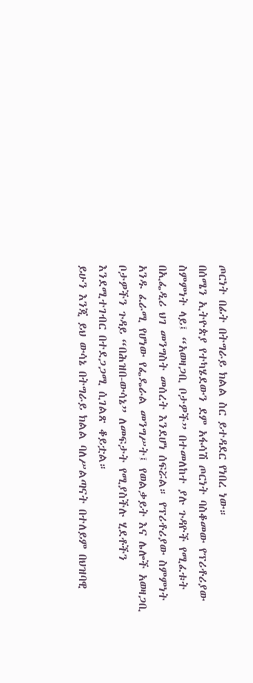ጦርነት በፊት በትግራይ ክልል ስር ይተዳደር የነበረ ነው።
በሰሜን ኢትዮጵያ የተካሄደውን ደም አፋሳሽ ጦርነት ባስቆመው የፕሪቶሪያው ስምምነት ላይ፤ “አወዛጋቢ ቦታዎች” በተመለከተ ያሉ ጉዳዮች የሚፈቱት በኢፌዲሪ ህገ መንግስት መሰረት እንደሆነ ሰፍሯል። የፕሪቶሪያው ስምምነት አንዱ ፈራሚ የሆነው የፌዴራል መንግሥት፤ የወልቃይት እና ሌሎች አወዛጋቢ ቦታዎችን ጉዳይ “በሕዝበ-ውሳኔ” ለመፍታት የሚያስችሉ ሂደቶችን እንደሚተገብር በተደጋጋሚ ሲገልጽ ቆይቷል።
ይሁን እንጂ ይህ ውሳኔ በትግራይ ክልል ባለሥልጣናት በተለይም በህዝባዊ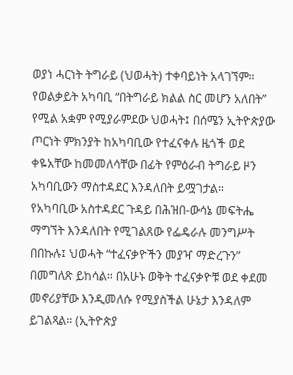ወያነ ሓርነት ትግራይ (ህወሓት) ተቀባይነት አላገኘም። የወልቃይት አካባቢ “በትግራይ ክልል ስር መሆን አለበት” የሚል አቋም የሚያራምደው ህወሓት፤ በሰሜን ኢትዮጵያው ጦርነት ምክንያት ከአካባቢው የተፈናቀሉ ዜጎች ወደ ቀዬአቸው ከመመለሳቸው በፊት የምዕራብ ትግራይ ዞን አካባቢውን ማስተዳደር እንዳለበት ይሟገታል።
የአካባቢው አስተዳደር ጉዳይ በሕዝበ-ውሳኔ መፍትሔ ማግኘት እንዳለበት የሚገልጸው የፌዴራሉ መንግሥት በበኩሉ፤ ህወሓት “ተፈናቃዮችን መያዣ ማድረጉን” በመግለጽ ይከሳል። በአሁኑ ወቅት ተፈናቃዮቹ ወደ ቀደመ መኖሪያቸው እንዲመለሱ የሚያስችል ሁኔታ እንዳለም ይገልጻል። (ኢትዮጵያ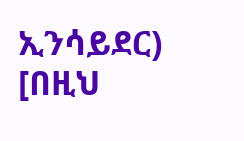ኢንሳይደር)
[በዚህ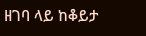ዘገባ ላይ ከቆይታ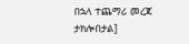በኋላ ተጨማሪ መረጃ ታክሎበታል]